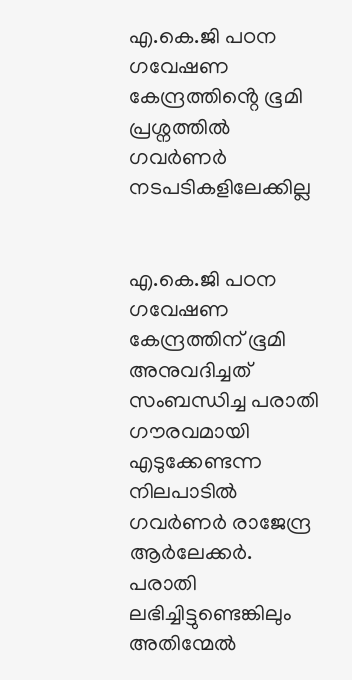എ.കെ.ജി പഠന ഗവേഷണ കേന്ദ്രത്തിൻ്റെ ഭൂമി പ്രശ്നത്തിൽ ഗവർണർ നടപടികളിലേക്കില്ല


എ.കെ.ജി പഠന ഗവേഷണ കേന്ദ്രത്തിന് ഭൂമി അനുവദിച്ചത് സംബന്ധിച്ച പരാതി ഗൗരവമായി എടുക്കേണ്ടന്ന നിലപാടിൽ ഗവർണർ രാജേന്ദ്ര ആർലേക്കർ. പരാതി ലഭിച്ചിട്ടുണ്ടെങ്കിലും അതിന്മേൽ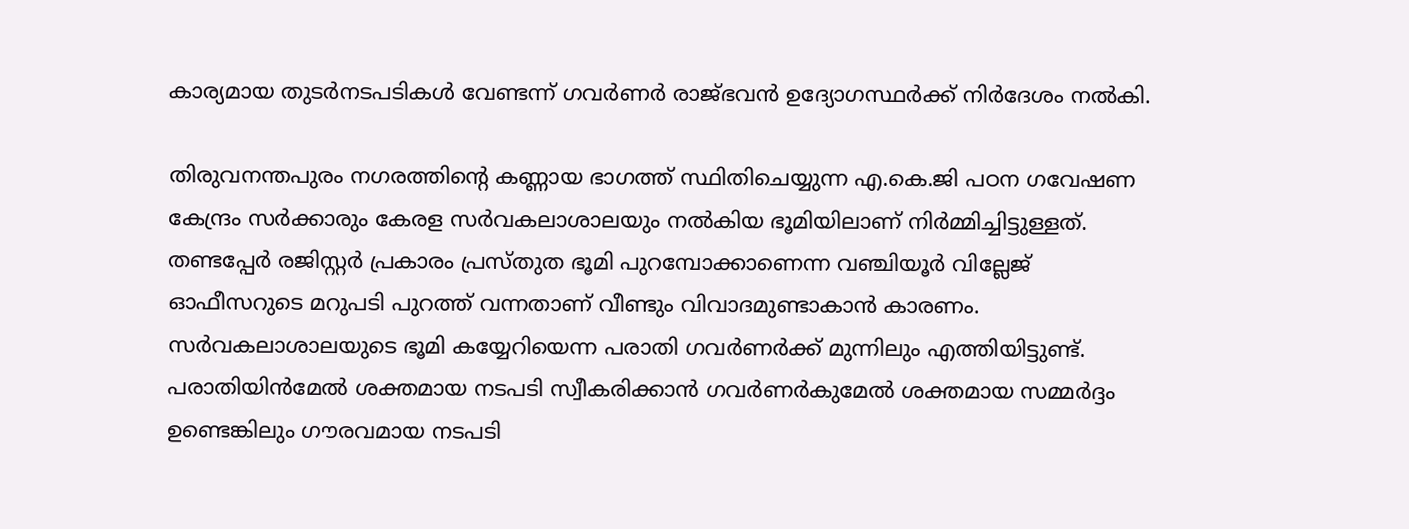കാര്യമായ തുടർനടപടികൾ വേണ്ടന്ന് ഗവർണർ രാജ്ഭവൻ ഉദ്യോഗസ്ഥർക്ക് നിർദേശം നൽകി.

തിരുവനന്തപുരം നഗരത്തിൻ്റെ കണ്ണായ ഭാഗത്ത് സ്ഥിതിചെയ്യുന്ന എ.കെ.ജി പഠന ഗവേഷണ കേന്ദ്രം സർക്കാരും കേരള സർവകലാശാലയും നൽകിയ ഭൂമിയിലാണ് നിർമ്മിച്ചിട്ടുള്ളത്. തണ്ടപ്പേർ രജിസ്റ്റർ പ്രകാരം പ്രസ്തുത ഭൂമി പുറമ്പോക്കാണെന്ന വഞ്ചിയൂർ വില്ലേജ് ഓഫീസറുടെ മറുപടി പുറത്ത് വന്നതാണ് വീണ്ടും വിവാദമുണ്ടാകാൻ കാരണം. സർവകലാശാലയുടെ ഭൂമി കയ്യേറിയെന്ന പരാതി ഗവർണർക്ക് മുന്നിലും എത്തിയിട്ടുണ്ട്. പരാതിയിൻമേൽ ശക്തമായ നടപടി സ്വീകരിക്കാൻ ഗവർണർകുമേൽ ശക്തമായ സമ്മർദ്ദം ഉണ്ടെങ്കിലും ഗൗരവമായ നടപടി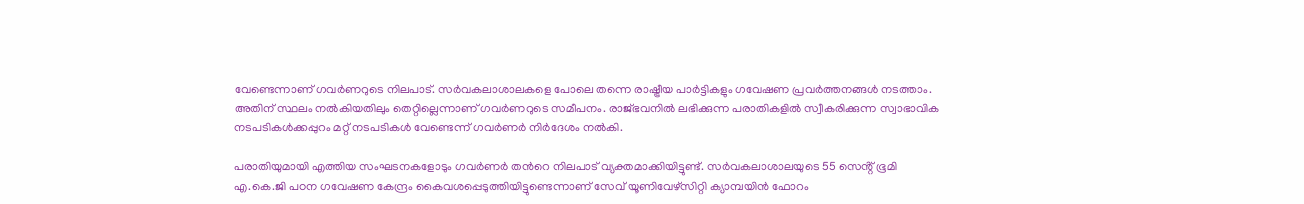വേണ്ടെന്നാണ് ഗവർണറുടെ നിലപാട്. സർവകലാശാലകളെ പോലെ തന്നെ രാഷ്ട്രീയ പാർട്ടികളും ഗവേഷണ പ്രവർത്തനങ്ങൾ നടത്താം. അതിന് സ്ഥലം നൽകിയതിലും തെറ്റില്ലെന്നാണ് ഗവർണറുടെ സമീപനം. രാജ്ഭവനിൽ ലഭിക്കുന്ന പരാതികളിൽ സ്വീകരിക്കുന്ന സ്വാഭാവിക നടപടികൾക്കപ്പുറം മറ്റ് നടപടികൾ വേണ്ടെന്ന് ഗവർണർ നിർദേശം നൽകി.

പരാതിയുമായി എത്തിയ സംഘടനകളോടും ഗവർണർ തൻറെ നിലപാട് വ്യക്തമാക്കിയിട്ടുണ്ട്. സർവകലാശാലയുടെ 55 സെൻ്റ് ഭൂമി എ.കെ.ജി പഠന ഗവേഷണ കേന്ദ്രം കൈവശപ്പെടുത്തിയിട്ടുണ്ടെന്നാണ് സേവ് യൂണിവേഴ്സിറ്റി ക്യാമ്പയിൻ ഫോറം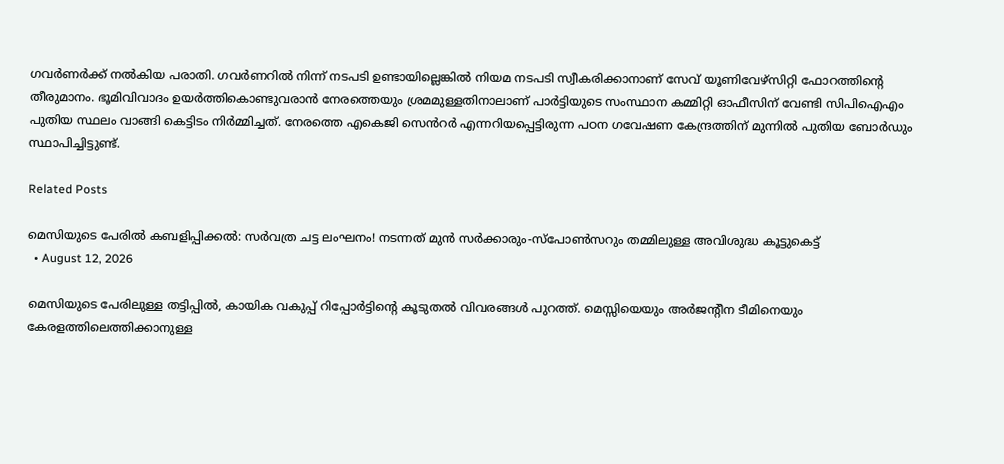ഗവർണർക്ക് നൽകിയ പരാതി. ഗവർണറിൽ നിന്ന് നടപടി ഉണ്ടായില്ലെങ്കിൽ നിയമ നടപടി സ്വീകരിക്കാനാണ് സേവ് യൂണിവേഴ്സിറ്റി ഫോറത്തിൻ്റെ തീരുമാനം. ഭൂമിവിവാദം ഉയർത്തികൊണ്ടുവരാൻ നേരത്തെയും ശ്രമമുള്ളതിനാലാണ് പാർട്ടിയുടെ സംസ്ഥാന കമ്മിറ്റി ഓഫീസിന് വേണ്ടി സിപിഐഎം പുതിയ സ്ഥലം വാങ്ങി കെട്ടിടം നിർമ്മിച്ചത്. നേരത്തെ എകെജി സെൻറർ എന്നറിയപ്പെട്ടിരുന്ന പഠന ഗവേഷണ കേന്ദ്രത്തിന് മുന്നിൽ പുതിയ ബോർഡും സ്ഥാപിച്ചിട്ടുണ്ട്.

Related Posts

മെസിയുടെ പേരിൽ കബളിപ്പിക്കൽ: സർവത്ര ചട്ട ലംഘനം! നടന്നത് മുൻ സർക്കാരും-സ്പോൺസറും തമ്മിലുള്ള അവിശുദ്ധ കൂട്ടുകെട്ട്
  • August 12, 2026

മെസിയുടെ പേരിലുള്ള തട്ടിപ്പിൽ, കായിക വകുപ്പ് റിപ്പോർട്ടിന്റെ കൂടുതൽ വിവരങ്ങൾ പുറത്ത്. മെസ്സിയെയും അർജന്റീന ടീമിനെയും കേരളത്തിലെത്തിക്കാനുള്ള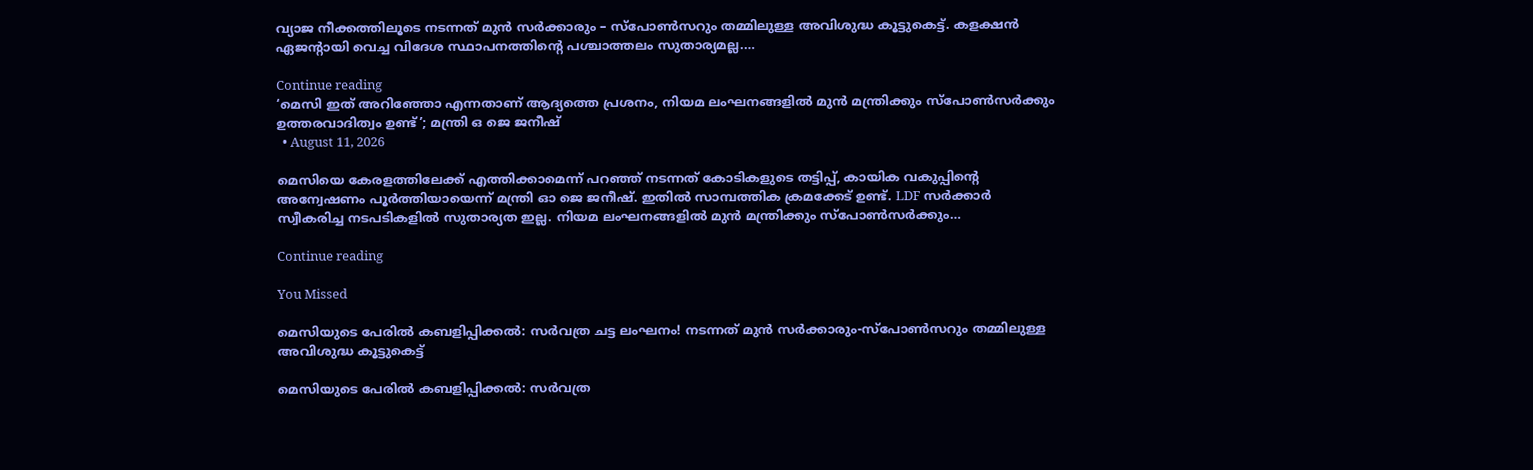വ്യാജ നീക്കത്തിലൂടെ നടന്നത് മുൻ സർക്കാരും – സ്പോൺസറും തമ്മിലുള്ള അവിശുദ്ധ കൂട്ടുകെട്ട്. കളക്ഷൻ ഏജന്റായി വെച്ച വിദേശ സ്ഥാപനത്തിന്റെ പശ്ചാത്തലം സുതാര്യമല്ല.…

Continue reading
‘മെസി ഇത് അറിഞ്ഞോ എന്നതാണ് ആദ്യത്തെ പ്രശനം, നിയമ ലംഘനങ്ങളിൽ മുൻ മന്ത്രിക്കും സ്പോൺസർക്കും ഉത്തരവാദിത്വം ഉണ്ട്’; മന്ത്രി ഒ ജെ ജനീഷ്
  • August 11, 2026

മെസിയെ കേരളത്തിലേക്ക് എത്തിക്കാമെന്ന് പറഞ്ഞ് നടന്നത് കോടികളുടെ തട്ടിപ്പ്, കായിക വകുപ്പിന്റെ അന്വേഷണം പൂർത്തിയായെന്ന് മന്ത്രി ഓ ജെ ജനീഷ്. ഇതിൽ സാമ്പത്തിക ക്രമക്കേട് ഉണ്ട്. LDF സർക്കാർ സ്വീകരിച്ച നടപടികളിൽ സുതാര്യത ഇല്ല. നിയമ ലംഘനങ്ങളിൽ മുൻ മന്ത്രിക്കും സ്പോൺസർക്കും…

Continue reading

You Missed

മെസിയുടെ പേരിൽ കബളിപ്പിക്കൽ: സർവത്ര ചട്ട ലംഘനം! നടന്നത് മുൻ സർക്കാരും-സ്പോൺസറും തമ്മിലുള്ള അവിശുദ്ധ കൂട്ടുകെട്ട്

മെസിയുടെ പേരിൽ കബളിപ്പിക്കൽ: സർവത്ര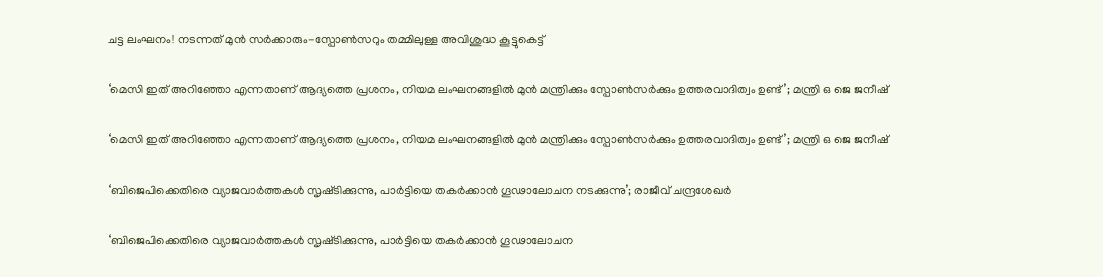ചട്ട ലംഘനം! നടന്നത് മുൻ സർക്കാരും-സ്പോൺസറും തമ്മിലുള്ള അവിശുദ്ധ കൂട്ടുകെട്ട്

‘മെസി ഇത് അറിഞ്ഞോ എന്നതാണ് ആദ്യത്തെ പ്രശനം, നിയമ ലംഘനങ്ങളിൽ മുൻ മന്ത്രിക്കും സ്പോൺസർക്കും ഉത്തരവാദിത്വം ഉണ്ട്’; മന്ത്രി ഒ ജെ ജനീഷ്

‘മെസി ഇത് അറിഞ്ഞോ എന്നതാണ് ആദ്യത്തെ പ്രശനം, നിയമ ലംഘനങ്ങളിൽ മുൻ മന്ത്രിക്കും സ്പോൺസർക്കും ഉത്തരവാദിത്വം ഉണ്ട്’; മന്ത്രി ഒ ജെ ജനീഷ്

‘ബിജെപിക്കെതിരെ വ്യാജവാർത്തകൾ സൃഷ്‌ടിക്കുന്നു, പാർട്ടിയെ തകർക്കാൻ ഗൂഢാലോചന നടക്കുന്നു’; രാജീവ് ചന്ദ്രശേഖർ

‘ബിജെപിക്കെതിരെ വ്യാജവാർത്തകൾ സൃഷ്‌ടിക്കുന്നു, പാർട്ടിയെ തകർക്കാൻ ഗൂഢാലോചന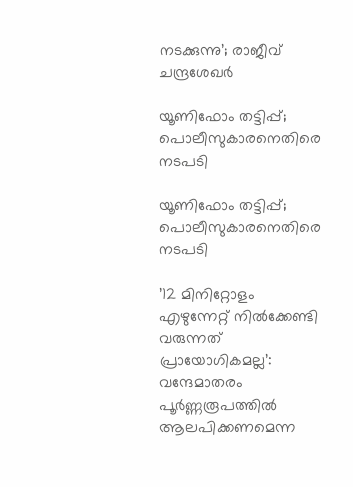നടക്കുന്നു’; രാജീവ് ചന്ദ്രശേഖർ

യൂണിഫോം തട്ടിപ്പ്; പൊലീസുകാരനെതിരെ നടപടി

യൂണിഫോം തട്ടിപ്പ്; പൊലീസുകാരനെതിരെ നടപടി

’12 മിനിറ്റോളം എഴുന്നേറ്റ് നിൽക്കേണ്ടി വരുന്നത് പ്രായോഗികമല്ല’: വന്ദേമാതരം പൂർണ്ണരൂപത്തിൽ ആലപിക്കണമെന്ന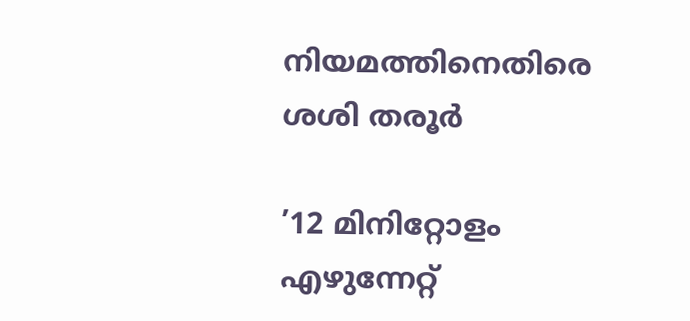നിയമത്തിനെതിരെ ശശി തരൂർ

’12 മിനിറ്റോളം എഴുന്നേറ്റ്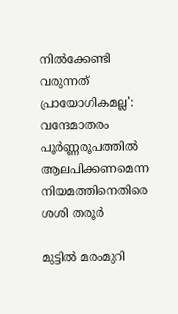നിൽക്കേണ്ടി വരുന്നത് പ്രായോഗികമല്ല’: വന്ദേമാതരം പൂർണ്ണരൂപത്തിൽ ആലപിക്കണമെന്ന നിയമത്തിനെതിരെ ശശി തരൂർ

മുട്ടിൽ മരംമുറി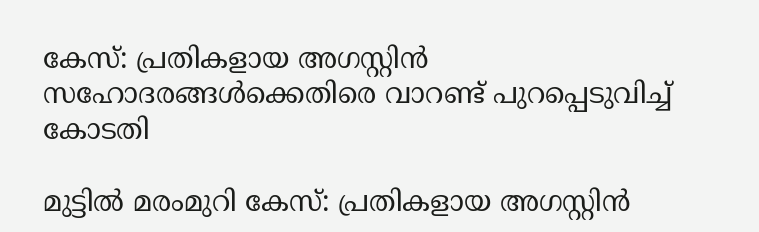കേസ്: പ്രതികളായ അഗസ്റ്റിൻ സഹോദരങ്ങൾക്കെതിരെ വാറണ്ട് പുറപ്പെടുവിച്ച് കോടതി

മുട്ടിൽ മരംമുറി കേസ്: പ്രതികളായ അഗസ്റ്റിൻ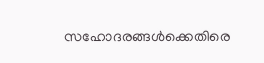സഹോദരങ്ങൾക്കെതിരെ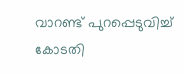വാറണ്ട് പുറപ്പെടുവിച്ച് കോടതി